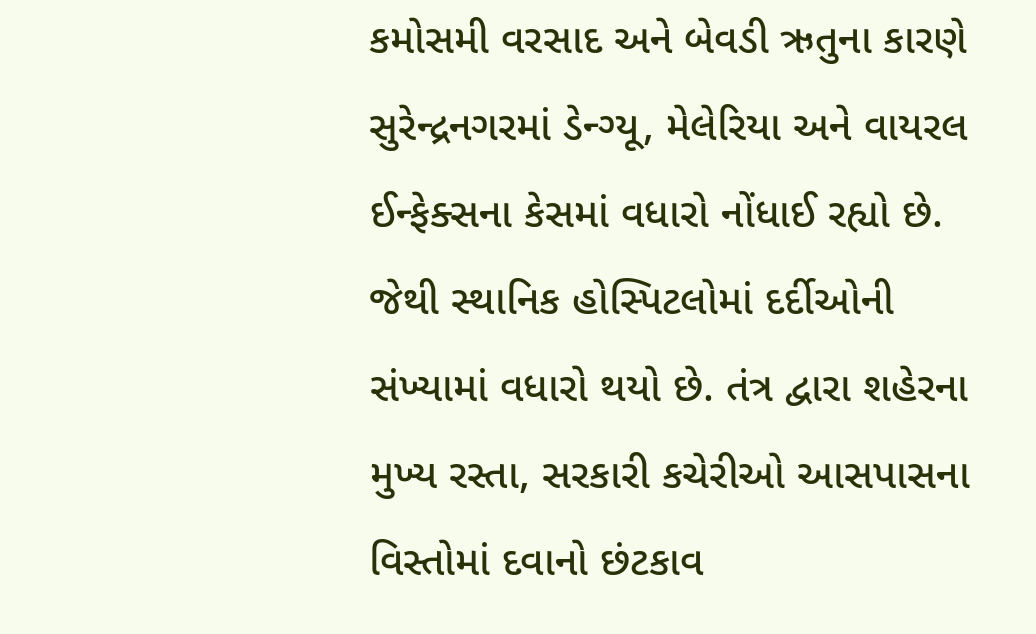કમોસમી વરસાદ અને બેવડી ઋતુના કારણે સુરેન્દ્રનગરમાં ડેન્ગ્યૂ, મેલેરિયા અને વાયરલ ઈન્ફેક્સના કેસમાં વધારો નોંધાઈ રહ્યો છે. જેથી સ્થાનિક હોસ્પિટલોમાં દર્દીઓની સંખ્યામાં વધારો થયો છે. તંત્ર દ્વારા શહેરના મુખ્ય રસ્તા, સરકારી કચેરીઓ આસપાસના વિસ્તોમાં દવાનો છંટકાવ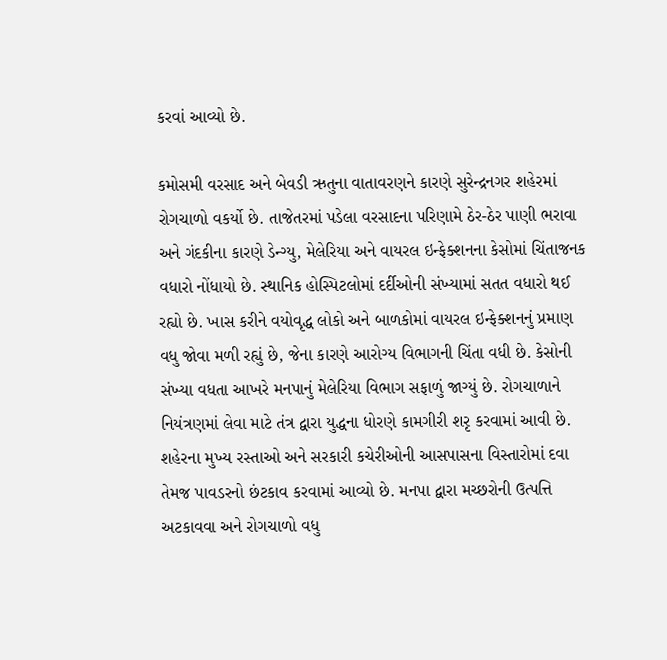કરવાં આવ્યો છે.

કમોસમી વરસાદ અને બેવડી ઋતુના વાતાવરણને કારણે સુરેન્દ્રનગર શહેરમાં રોગચાળો વકર્યો છે. તાજેતરમાં પડેલા વરસાદના પરિણામે ઠેર-ઠેર પાણી ભરાવા અને ગંદકીના કારણે ડેન્ગ્યુ, મેલેરિયા અને વાયરલ ઇન્ફેક્શનના કેસોમાં ચિંતાજનક વધારો નોંધાયો છે. સ્થાનિક હોસ્પિટલોમાં દર્દીઓની સંખ્યામાં સતત વધારો થઈ રહ્યો છે. ખાસ કરીને વયોવૃદ્ધ લોકો અને બાળકોમાં વાયરલ ઇન્ફેક્શનનું પ્રમાણ વધુ જોવા મળી રહ્યું છે, જેના કારણે આરોગ્ય વિભાગની ચિંતા વધી છે. કેસોની સંખ્યા વધતા આખરે મનપાનું મેલેરિયા વિભાગ સફાળું જાગ્યું છે. રોગચાળાને નિયંત્રણમાં લેવા માટે તંત્ર દ્વારા યુદ્ધના ધોરણે કામગીરી શરૃ કરવામાં આવી છે. શહેરના મુખ્ય રસ્તાઓ અને સરકારી કચેરીઓની આસપાસના વિસ્તારોમાં દવા તેમજ પાવડરનો છંટકાવ કરવામાં આવ્યો છે. મનપા દ્વારા મચ્છરોની ઉત્પત્તિ અટકાવવા અને રોગચાળો વધુ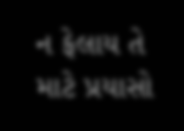ન ફેલાય તે માટે પ્રયાસો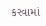કરવામાં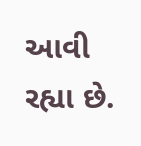આવી રહ્યા છે.